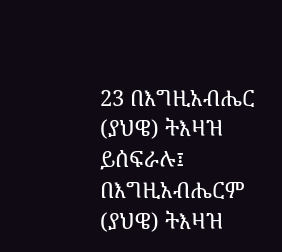23 በእግዚአብሔር (ያህዌ) ትእዛዝ ይሰፍራሉ፤ በእግዚአብሔርም (ያህዌ) ትእዛዝ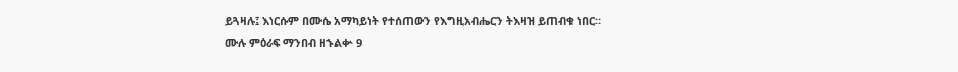ይጓዛሉ፤ እነርሱም በሙሴ አማካይነት የተሰጠውን የእግዚአብሔርን ትእዛዝ ይጠብቁ ነበር።
ሙሉ ምዕራፍ ማንበብ ዘኁልቍ 9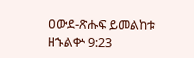ዐውደ-ጽሑፍ ይመልከቱ ዘኁልቍ 9:23